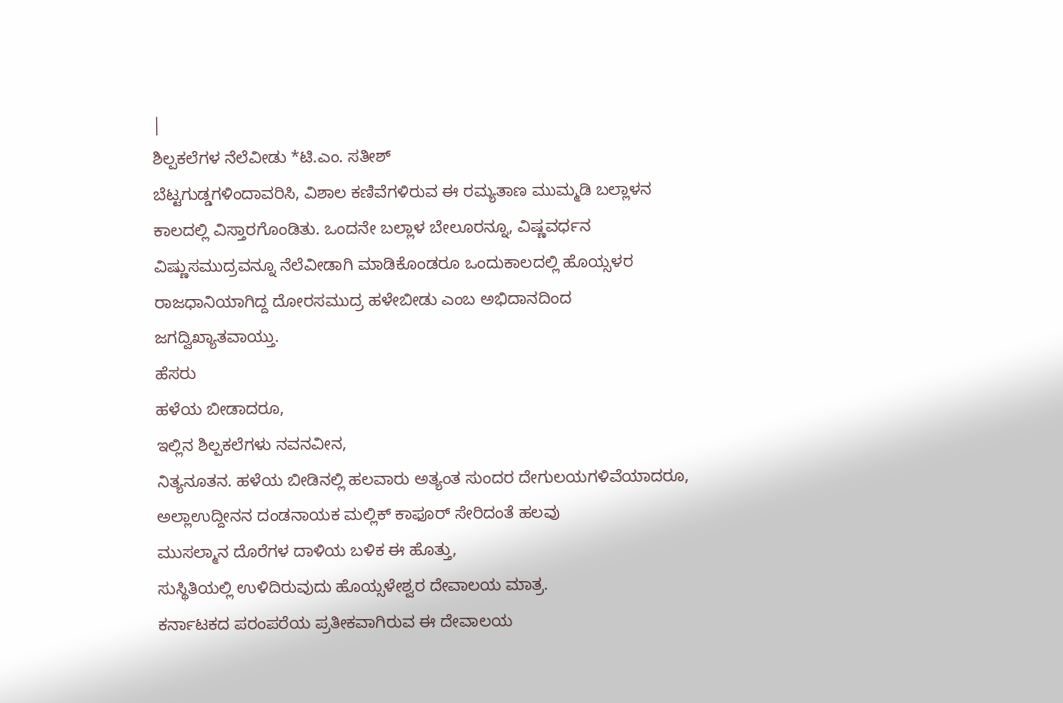|
ಶಿಲ್ಪಕಲೆಗಳ ನೆಲೆವೀಡು *ಟಿ.ಎಂ. ಸತೀಶ್
ಬೆಟ್ಟಗುಡ್ಡಗಳಿಂದಾವರಿಸಿ, ವಿಶಾಲ ಕಣಿವೆಗಳಿರುವ ಈ ರಮ್ಯತಾಣ ಮುಮ್ಮಡಿ ಬಲ್ಲಾಳನ ಕಾಲದಲ್ಲಿ ವಿಸ್ತಾರಗೊಂಡಿತು. ಒಂದನೇ ಬಲ್ಲಾಳ ಬೇಲೂರನ್ನೂ, ವಿಷ್ಣವರ್ಧನ ವಿಷ್ಣುಸಮುದ್ರವನ್ನೂ ನೆಲೆವೀಡಾಗಿ ಮಾಡಿಕೊಂಡರೂ ಒಂದುಕಾಲದಲ್ಲಿ ಹೊಯ್ಸಳರ ರಾಜಧಾನಿಯಾಗಿದ್ದ ದೋರಸಮುದ್ರ ಹಳೇಬೀಡು ಎಂಬ ಅಭಿದಾನದಿಂದ ಜಗದ್ವಿಖ್ಯಾತವಾಯ್ತು.
ಹೆಸರು
ಹಳೆಯ ಬೀಡಾದರೂ,
ಇಲ್ಲಿನ ಶಿಲ್ಪಕಲೆಗಳು ನವನವೀನ,
ನಿತ್ಯನೂತನ. ಹಳೆಯ ಬೀಡಿನಲ್ಲಿ ಹಲವಾರು ಅತ್ಯಂತ ಸುಂದರ ದೇಗುಲಯಗಳಿವೆಯಾದರೂ,
ಅಲ್ಲಾಉದ್ದೀನನ ದಂಡನಾಯಕ ಮಲ್ಲಿಕ್ ಕಾಫೂರ್ ಸೇರಿದಂತೆ ಹಲವು
ಮುಸಲ್ಮಾನ ದೊರೆಗಳ ದಾಳಿಯ ಬಳಿಕ ಈ ಹೊತ್ತು,
ಸುಸ್ಥಿತಿಯಲ್ಲಿ ಉಳಿದಿರುವುದು ಹೊಯ್ಸಳೇಶ್ವರ ದೇವಾಲಯ ಮಾತ್ರ.
ಕರ್ನಾಟಕದ ಪರಂಪರೆಯ ಪ್ರತೀಕವಾಗಿರುವ ಈ ದೇವಾಲಯ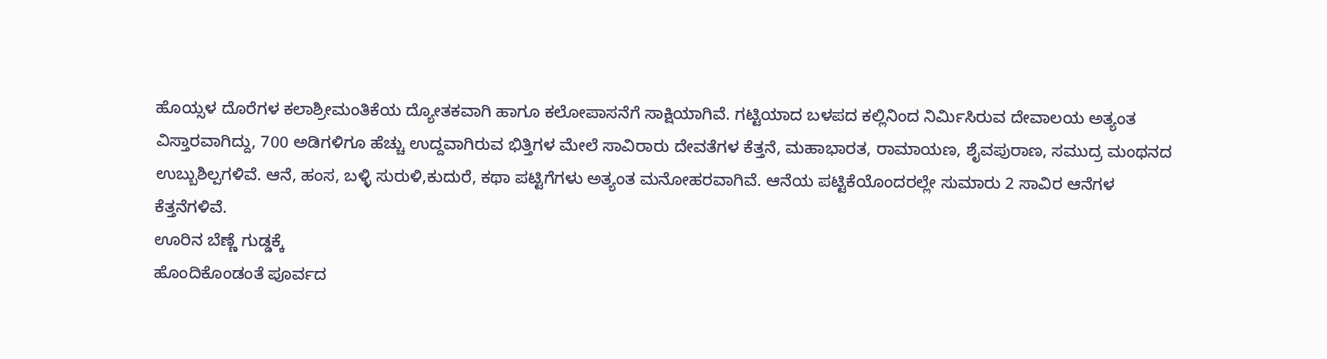ಹೊಯ್ಸಳ ದೊರೆಗಳ ಕಲಾಶ್ರೀಮಂತಿಕೆಯ ದ್ಯೋತಕವಾಗಿ ಹಾಗೂ ಕಲೋಪಾಸನೆಗೆ ಸಾಕ್ಷಿಯಾಗಿವೆ. ಗಟ್ಟಿಯಾದ ಬಳಪದ ಕಲ್ಲಿನಿಂದ ನಿರ್ಮಿಸಿರುವ ದೇವಾಲಯ ಅತ್ಯಂತ ವಿಸ್ತಾರವಾಗಿದ್ದು, 700 ಅಡಿಗಳಿಗೂ ಹೆಚ್ಚು ಉದ್ದವಾಗಿರುವ ಭಿತ್ತಿಗಳ ಮೇಲೆ ಸಾವಿರಾರು ದೇವತೆಗಳ ಕೆತ್ತನೆ, ಮಹಾಭಾರತ, ರಾಮಾಯಣ, ಶೈವಪುರಾಣ, ಸಮುದ್ರ ಮಂಥನದ ಉಬ್ಬುಶಿಲ್ಪಗಳಿವೆ. ಆನೆ, ಹಂಸ, ಬಳ್ಳಿ ಸುರುಳಿ,ಕುದುರೆ, ಕಥಾ ಪಟ್ಟಿಗೆಗಳು ಅತ್ಯಂತ ಮನೋಹರವಾಗಿವೆ. ಆನೆಯ ಪಟ್ಟಿಕೆಯೊಂದರಲ್ಲೇ ಸುಮಾರು 2 ಸಾವಿರ ಆನೆಗಳ ಕೆತ್ತನೆಗಳಿವೆ.
ಊರಿನ ಬೆಣ್ಣೆ ಗುಡ್ಡಕ್ಕೆ
ಹೊಂದಿಕೊಂಡಂತೆ ಪೂರ್ವದ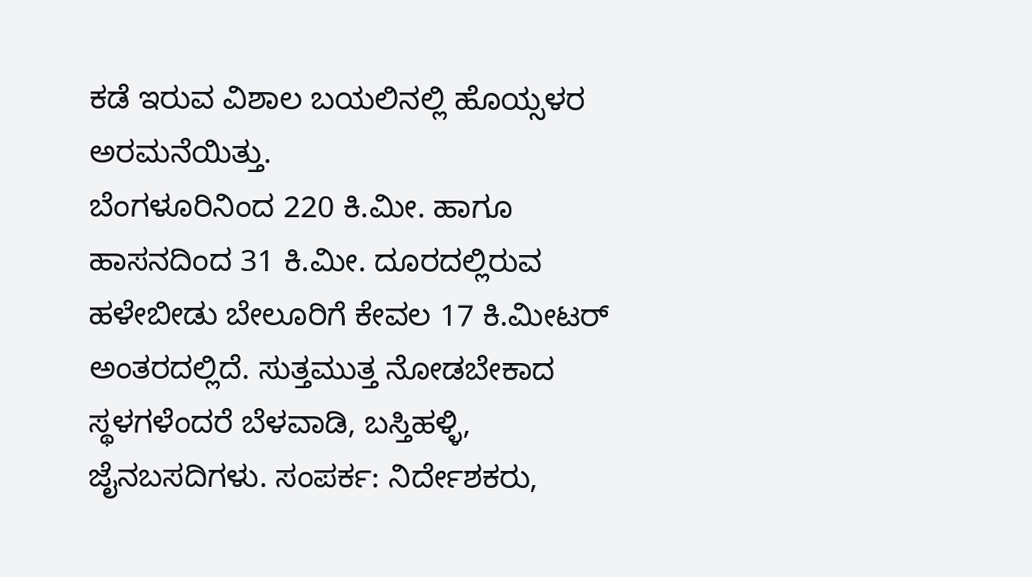ಕಡೆ ಇರುವ ವಿಶಾಲ ಬಯಲಿನಲ್ಲಿ ಹೊಯ್ಸಳರ ಅರಮನೆಯಿತ್ತು.
ಬೆಂಗಳೂರಿನಿಂದ 220 ಕಿ.ಮೀ. ಹಾಗೂ ಹಾಸನದಿಂದ 31 ಕಿ.ಮೀ. ದೂರದಲ್ಲಿರುವ ಹಳೇಬೀಡು ಬೇಲೂರಿಗೆ ಕೇವಲ 17 ಕಿ.ಮೀಟರ್ ಅಂತರದಲ್ಲಿದೆ. ಸುತ್ತಮುತ್ತ ನೋಡಬೇಕಾದ ಸ್ಥಳಗಳೆಂದರೆ ಬೆಳವಾಡಿ, ಬಸ್ತಿಹಳ್ಳಿ, ಜೈನಬಸದಿಗಳು. ಸಂಪರ್ಕ: ನಿರ್ದೇಶಕರು,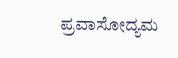ಪ್ರವಾಸೋದ್ಯಮ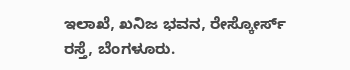ಇಲಾಖೆ, ಖನಿಜ ಭವನ, ರೇಸ್ಕೋರ್ಸ್ ರಸ್ತೆ, ಬೆಂಗಳೂರು.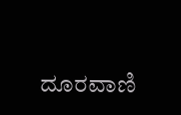ದೂರವಾಣಿ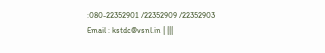:080-22352901 /22352909 /22352903 Email : kstdc@vsnl.in | |||